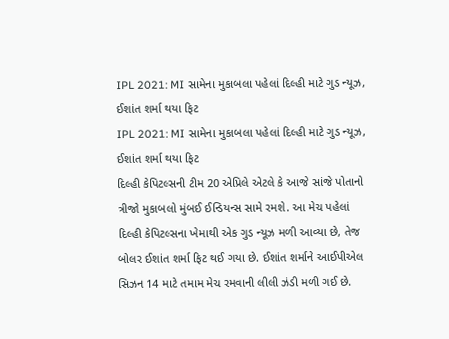IPL 2021: MI સામેના મુકાબલા પહેલાં દિલ્હી માટે ગુડ ન્યૂઝ, ઈશાંત શર્મા થયા ફિટ
IPL 2021: MI સામેના મુકાબલા પહેલાં દિલ્હી માટે ગુડ ન્યૂઝ, ઈશાંત શર્મા થયા ફિટ
દિલ્હી કેપિટલ્સની ટીમ 20 એપ્રિલે એટલે કે આજે સાંજે પોતાનો ત્રીજો મુકાબલો મુંબઈ ઈન્ડિયન્સ સામે રમશે. આ મેચ પહેલાં દિલ્હી કેપિટલ્સના ખેમાથી એક ગુડ ન્યૂઝ મળી આવ્યા છે, તેજ બોલર ઈશાંત શર્મા ફિટ થઈ ગયા છે. ઈશાંત શર્માને આઈપીએલ સિઝન 14 માટે તમામ મેચ રમવાની લીલી ઝંડી મળી ગઈ છે.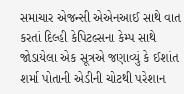સમાચાર એજન્સી એએનઆઈ સાથે વાત કરતાં દિલ્હી કેપિટલ્સના કેમ્પ સાથે જોડાયેલા એક સૂત્રએ જણાવ્યું કે ઈશાંત શર્મા પોતાની એડીની ચોટથી પરેશાન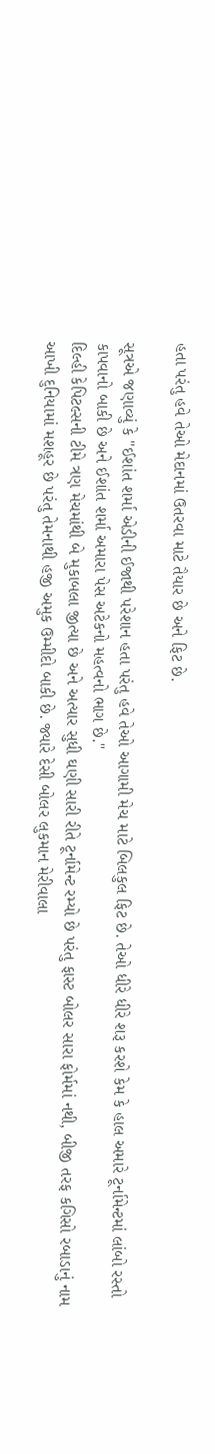હતા પરંતુ હવે તેઓ મેદાનમાં ઉતરવા માટે તૈયાર છે અને ફિટ છે.

સૂત્રએ જણાવ્યું કે "ઈશાંત શર્મા એડીની ઈજાથી પરેશાન હતા પરંતુ હવે તેઓ આગામી મેચ માટે બિલકુલ ફિટ છે. તેઓ ધીરે ધીરે શરૂ કરશે કેમ કે હાલ અમારે ટૂર્નામેન્ટમાં લાંબો રસ્તો કાપવાનો બાકી છે અને ઈશાંત શર્મા અમારા પેસ અટેકનો મહત્વનો ભાગ છે."
દિલ્હી કેપિટલ્સની ટીમે ત્રણ મેચમાંથી બે મુકાબલા જીત્યા છે અને અત્યાર સુધી ઘણી સારી રીતે ટૂર્નામેન્ટ રમ્યો છે પરંતુ ફાસ્ટ બોલર સારા ફોર્મમાં નથી, બીજી તરફ કગિસો રબાડાનું નામ આખી દુનિયામાં મશહૂર છે પરંતુ તેમનાથી હજી અમુક ઉમ્મીદો બાકી છે. જ્યારે દેસી બોલર લુકમાન મેરીવાલા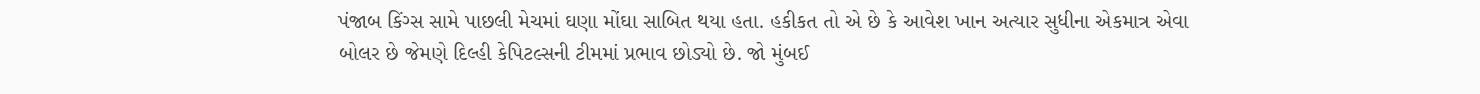પંજાબ કિંગ્સ સામે પાછલી મેચમાં ઘણા મોંઘા સાબિત થયા હતા. હકીકત તો એ છે કે આવેશ ખાન અત્યાર સુધીના એકમાત્ર એવા બોલર છે જેમણે દિલ્હી કેપિટલ્સની ટીમમાં પ્રભાવ છોડ્યો છે. જો મુંબઈ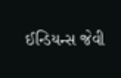ઈન્ડિયન્સ જેવી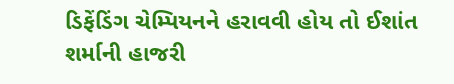ડિફેંડિંગ ચેમ્પિયનને હરાવવી હોય તો ઈશાંત શર્માની હાજરી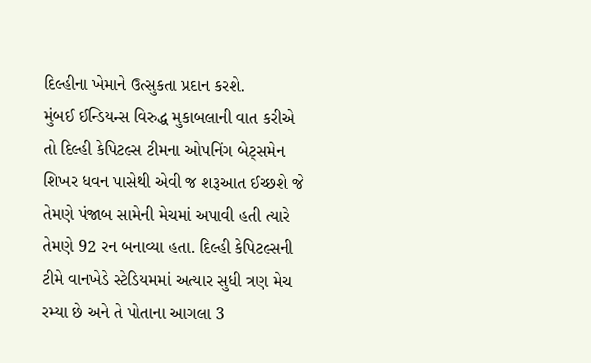દિલ્હીના ખેમાને ઉત્સુકતા પ્રદાન કરશે.
મુંબઈ ઈન્ડિયન્સ વિરુદ્ધ મુકાબલાની વાત કરીએ તો દિલ્હી કેપિટલ્સ ટીમના ઓપનિંગ બેટ્સમેન શિખર ધવન પાસેથી એવી જ શરૂઆત ઈચ્છશે જે તેમણે પંજાબ સામેની મેચમાં અપાવી હતી ત્યારે તેમણે 92 રન બનાવ્યા હતા. દિલ્હી કેપિટલ્સની ટીમે વાનખેડે સ્ટેડિયમમાં અત્યાર સુધી ત્રણ મેચ રમ્યા છે અને તે પોતાના આગલા 3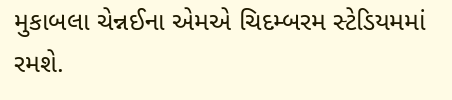મુકાબલા ચેન્નઈના એમએ ચિદમ્બરમ સ્ટેડિયમમાં રમશે.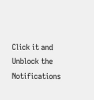Click it and Unblock the Notifications